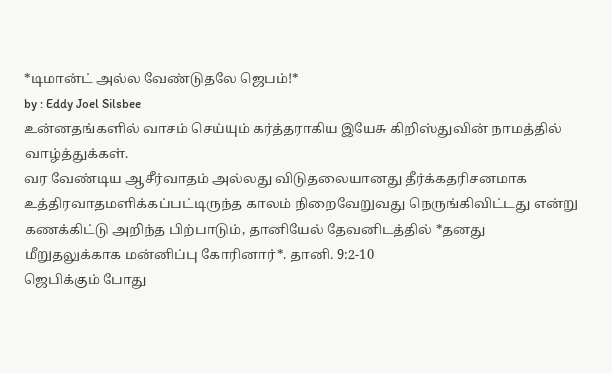*டிமான்ட் அல்ல வேண்டுதலே ஜெபம்!*
by : Eddy Joel Silsbee
உன்னதங்களில் வாசம் செய்யும் கர்த்தராகிய இயேசு கிறிஸ்துவின் நாமத்தில் வாழ்த்துக்கள்.
வர வேண்டிய ஆசீர்வாதம் அல்லது விடுதலையானது தீர்க்கதரிசனமாக உத்திரவாதமளிக்கப்பட்டிருந்த காலம் நிறைவேறுவது நெருங்கிவிட்டது என்று கணக்கிட்டு அறிந்த பிற்பாடும், தானியேல் தேவனிடத்தில் *தனது மீறுதலுக்காக மன்னிப்பு கோரினார்*. தானி. 9:2-10
ஜெபிக்கும் போது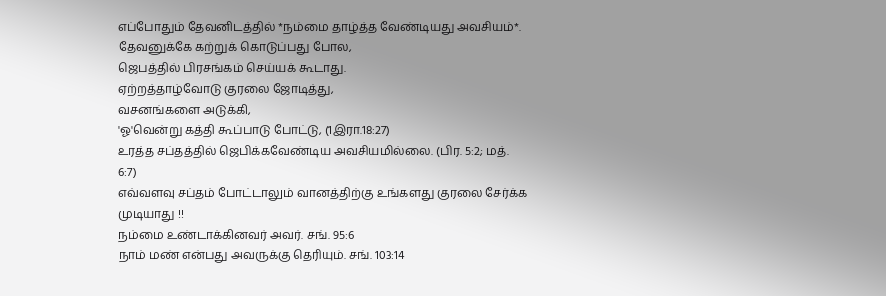எப்போதும் தேவனிடத்தில் *நம்மை தாழ்த்த வேண்டியது அவசியம்*.
தேவனுக்கே கற்றுக் கொடுப்பது போல,
ஜெபத்தில் பிரசங்கம் செய்யக் கூடாது.
ஏற்றத்தாழ்வோடு குரலை ஜோடித்து,
வசனங்களை அடுக்கி,
'ஓ'வென்று கத்தி கூப்பாடு போட்டு, (1இரா.18:27)
உரத்த சப்தத்தில் ஜெபிக்கவேண்டிய அவசியமில்லை. (பிர. 5:2; மத். 6:7)
எவ்வளவு சப்தம் போட்டாலும் வானத்திற்கு உங்களது குரலை சேர்க்க முடியாது !!
நம்மை உண்டாக்கினவர் அவர். சங். 95:6
நாம் மண் என்பது அவருக்கு தெரியும். சங். 103:14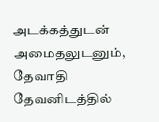அடக்கத்துடன் அமைதலுடனும்,
தேவாதி தேவனிடத்தில்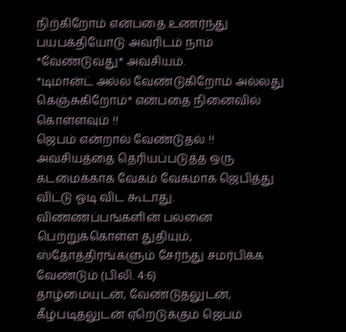நிற்கிறோம் என்பதை உணர்ந்து பயபக்தியோடு அவரிடம் நாம் *வேண்டுவது* அவசியம்.
*டிமான்ட் அல்ல வேண்டுகிறோம் அல்லது கெஞ்சுகிறோம்* என்பதை நினைவில் கொள்ளவும் !!
ஜெபம் என்றால் வேண்டுதல் !!
அவசியத்தை தெரியப்படுத்த ஒரு கடமைக்காக வேகம் வேகமாக ஜெபித்து விட்டு ஓடி விட கூடாது.
விண்ணப்பங்களின் பலனை பெற்றுக்கொள்ள துதியும், ஸ்தோத்திரங்களும் சேர்ந்து சமர்பிக்க வேண்டும் (பிலி. 4:6)
தாழ்மையுடன், வேண்டுதலுடன், கீழ்படிதலுடன் ஏறெடுக்கும் ஜெபம்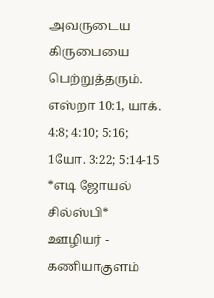அவருடைய கிருபையை பெற்றுத்தரும். எஸ்றா 10:1, யாக். 4:8; 4:10; 5:16; 1யோ. 3:22; 5:14-15
*எடி ஜோயல் சில்ஸ்பி*
ஊழியர் - கணியாகுளம்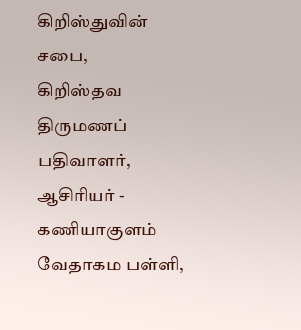கிறிஸ்துவின் சபை,
கிறிஸ்தவ திருமணப் பதிவாளர்,
ஆசிரியர் - கணியாகுளம் வேதாகம பள்ளி,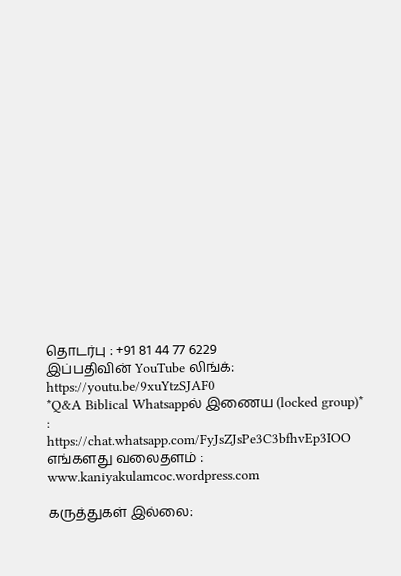தொடர்பு : +91 81 44 77 6229
இப்பதிவின் YouTube லிங்க்:
https://youtu.be/9xuYtzSJAF0
*Q&A Biblical Whatsappல் இணைய (locked group)* :
https://chat.whatsapp.com/FyJsZJsPe3C3bfhvEp3IOO
எங்களது வலைதளம் : www.kaniyakulamcoc.wordpress.com

கருத்துகள் இல்லை: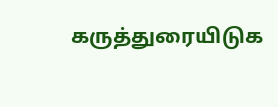கருத்துரையிடுக